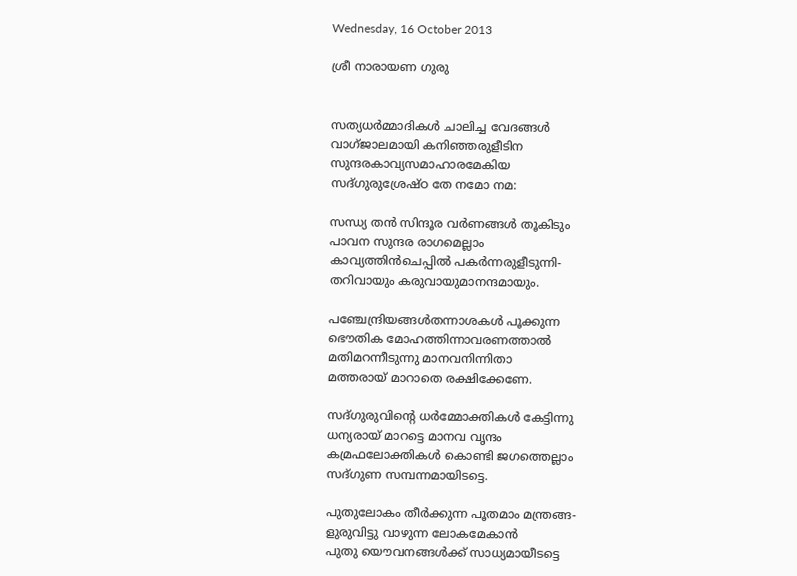Wednesday, 16 October 2013

ശ്രീ നാരായണ ഗുരു


സത്യധര്‍മ്മാദികള്‍ ചാലിച്ച വേദങ്ങള്‍
വാഗ്ജാലമായി കനിഞ്ഞരുളീടിന
സുന്ദരകാവ്യസമാഹാരമേകിയ
സദ്ഗുരുശ്രേഷ്ഠ തേ നമോ നമ:

സന്ധ്യ തന്‍ സിന്ദൂര വര്‍ണങ്ങള്‍ തൂകിടും
പാവന സുന്ദര രാഗമെല്ലാം
കാവ്യത്തിന്‍ചെപ്പില്‍ പകര്‍ന്നരുളീടുന്നി-
തറിവായും കരുവായുമാനന്ദമായും.

പഞ്ചേന്ദ്രിയങ്ങള്‍തന്നാശകള്‍ പൂക്കുന്ന
ഭൌതിക മോഹത്തിന്നാവരണത്താല്‍
മതിമറന്നീടുന്നു മാനവനിന്നിതാ
മത്തരായ് മാറാതെ രക്ഷിക്കേണേ.

സദ്ഗുരുവിന്‍റെ ധര്‍മ്മോക്തികള്‍ കേട്ടിന്നു
ധന്യരായ് മാറട്ടെ മാനവ വൃന്ദം
കമ്രഫലോക്തികള്‍ കൊണ്ടി ജഗത്തെല്ലാം
സദ്ഗുണ സമ്പന്നമായിടട്ടെ.

പുതുലോകം തീര്‍ക്കുന്ന പൂതമാം മന്ത്രങ്ങ-
ളുരുവിട്ടു വാഴുന്ന ലോകമേകാന്‍
പുതു യൌവനങ്ങള്‍ക്ക് സാധ്യമായീടട്ടെ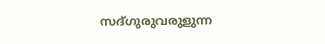സദ്ഗുരുവരുളുന്ന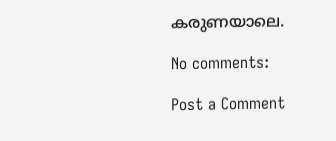കരുണയാലെ.

No comments:

Post a Comment